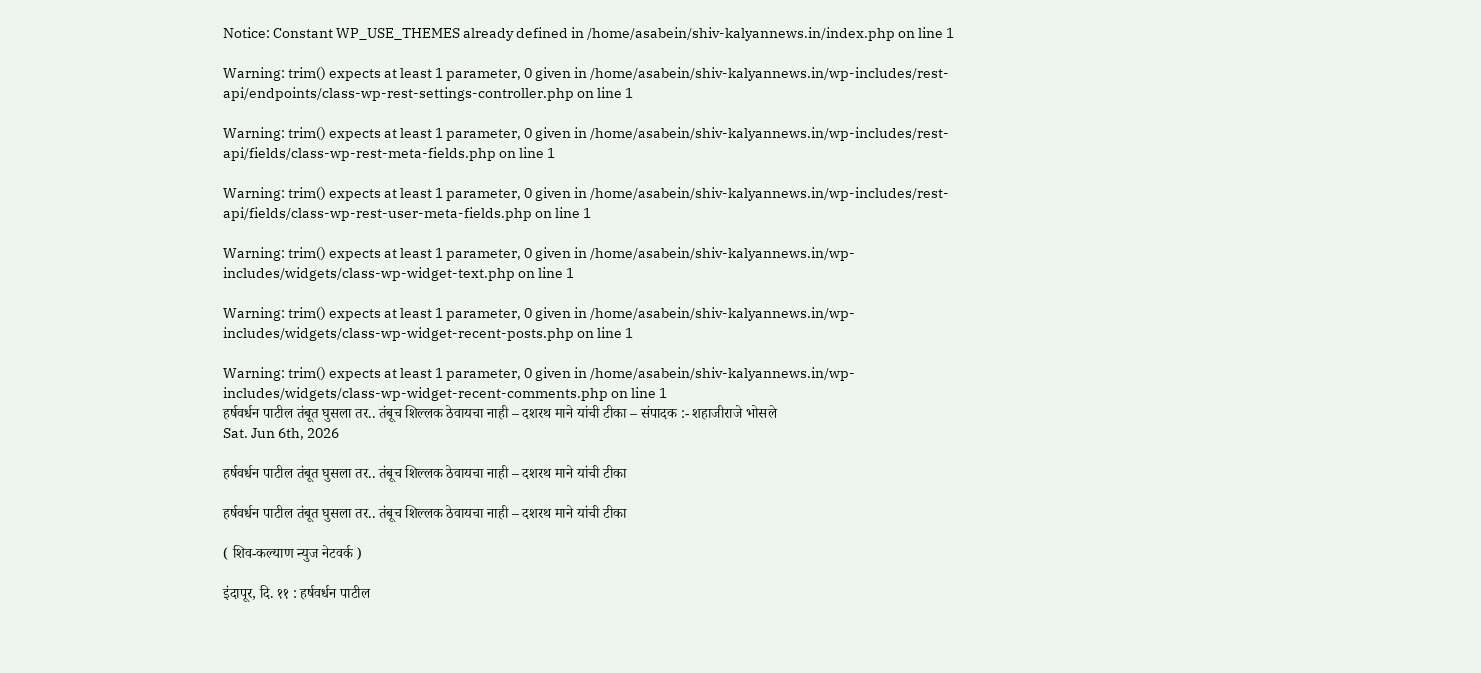Notice: Constant WP_USE_THEMES already defined in /home/asabein/shiv-kalyannews.in/index.php on line 1

Warning: trim() expects at least 1 parameter, 0 given in /home/asabein/shiv-kalyannews.in/wp-includes/rest-api/endpoints/class-wp-rest-settings-controller.php on line 1

Warning: trim() expects at least 1 parameter, 0 given in /home/asabein/shiv-kalyannews.in/wp-includes/rest-api/fields/class-wp-rest-meta-fields.php on line 1

Warning: trim() expects at least 1 parameter, 0 given in /home/asabein/shiv-kalyannews.in/wp-includes/rest-api/fields/class-wp-rest-user-meta-fields.php on line 1

Warning: trim() expects at least 1 parameter, 0 given in /home/asabein/shiv-kalyannews.in/wp-includes/widgets/class-wp-widget-text.php on line 1

Warning: trim() expects at least 1 parameter, 0 given in /home/asabein/shiv-kalyannews.in/wp-includes/widgets/class-wp-widget-recent-posts.php on line 1

Warning: trim() expects at least 1 parameter, 0 given in /home/asabein/shiv-kalyannews.in/wp-includes/widgets/class-wp-widget-recent-comments.php on line 1
हर्षवर्धन पाटील तंबूत घुसला तर.. तंबूच शिल्लक ठेवायचा नाही – दशरथ माने यांची टीका – संपादक :- शहाजीराजे भोसले
Sat. Jun 6th, 2026

हर्षवर्धन पाटील तंबूत घुसला तर.. तंबूच शिल्लक ठेवायचा नाही – दशरथ माने यांची टीका

हर्षवर्धन पाटील तंबूत घुसला तर.. तंबूच शिल्लक ठेवायचा नाही – दशरथ माने यांची टीका

( शिव-कल्याण न्युज नेटवर्क )

इंदापूर, दि. ११ : हर्षवर्धन पाटील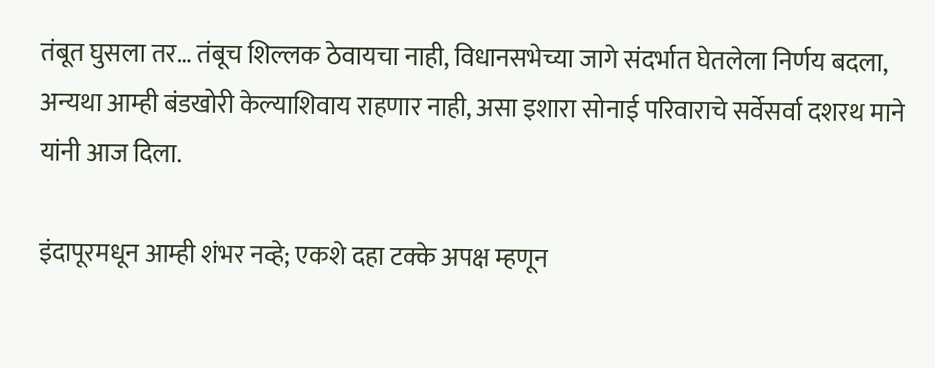तंबूत घुसला तर… तंबूच शिल्लक ठेवायचा नाही, विधानसभेच्या जागे संदर्भात घेतलेला निर्णय बदला, अन्यथा आम्ही बंडखोरी केल्याशिवाय राहणार नाही, असा इशारा सोनाई परिवाराचे सर्वेसर्वा दशरथ माने यांनी आज दिला.

इंदापूरमधून आम्ही शंभर नव्हे; एकशे दहा टक्के अपक्ष म्हणून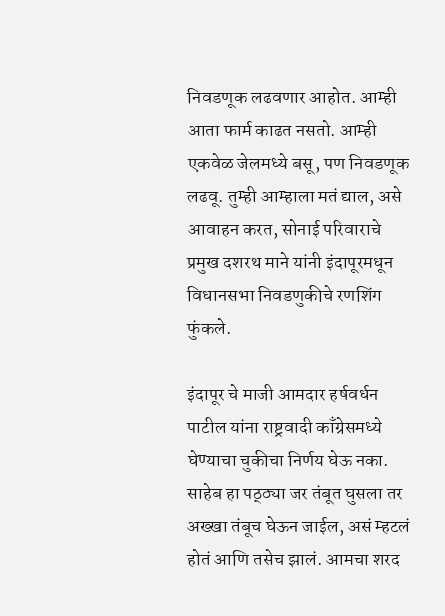निवडणूक लढवणार आहोत. आम्ही आता फार्म काढत नसतो. आम्ही एकवेळ जेलमध्ये बसू, पण निवडणूक लढवू. तुम्ही आम्हाला मतं द्याल, असे आवाहन करत, सोनाई परिवाराचे प्रमुख दशरथ माने यांनी इंदापूरमधून विधानसभा निवडणुकीचे रणशिंग फुंकले.

इंदापूर चे माजी आमदार हर्षवर्धन पाटील यांना राष्ट्रवादी काँग्रेसमध्ये घेण्याचा चुकीचा निर्णय घेऊ नका. साहेब हा पठ्ठ्या जर तंबूत घुसला तर अख्खा तंबूच घेऊन जाईल, असं म्हटलं होतं आणि तसेच झालं. आमचा शरद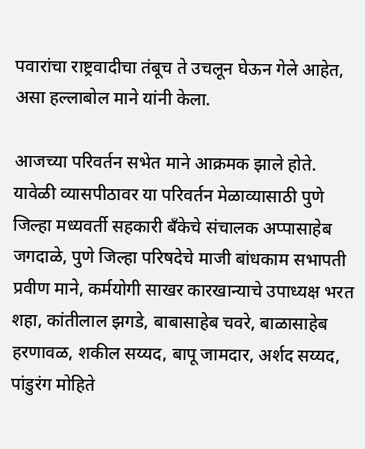पवारांचा राष्ट्रवादीचा तंबूच ते उचलून घेऊन गेले आहेत, असा हल्लाबोल माने यांनी केला.

आजच्या परिवर्तन सभेत माने आक्रमक झाले होते.
यावेळी व्यासपीठावर या परिवर्तन मेळाव्यासाठी पुणे जिल्हा मध्यवर्ती सहकारी बँकेचे संचालक अप्पासाहेब जगदाळे, पुणे जिल्हा परिषदेचे माजी बांधकाम सभापती प्रवीण माने, कर्मयोगी साखर कारखान्याचे उपाध्यक्ष भरत शहा, कांतीलाल झगडे, बाबासाहेब चवरे, बाळासाहेब हरणावळ, शकील सय्यद, बापू जामदार, अर्शद सय्यद, पांडुरंग मोहिते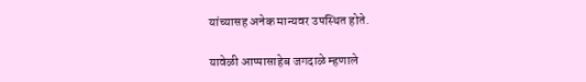यांच्यासह अनेक मान्यवर उपस्थित होते.

यावेळी आप्पासाहेब जगदाळे म्हणाले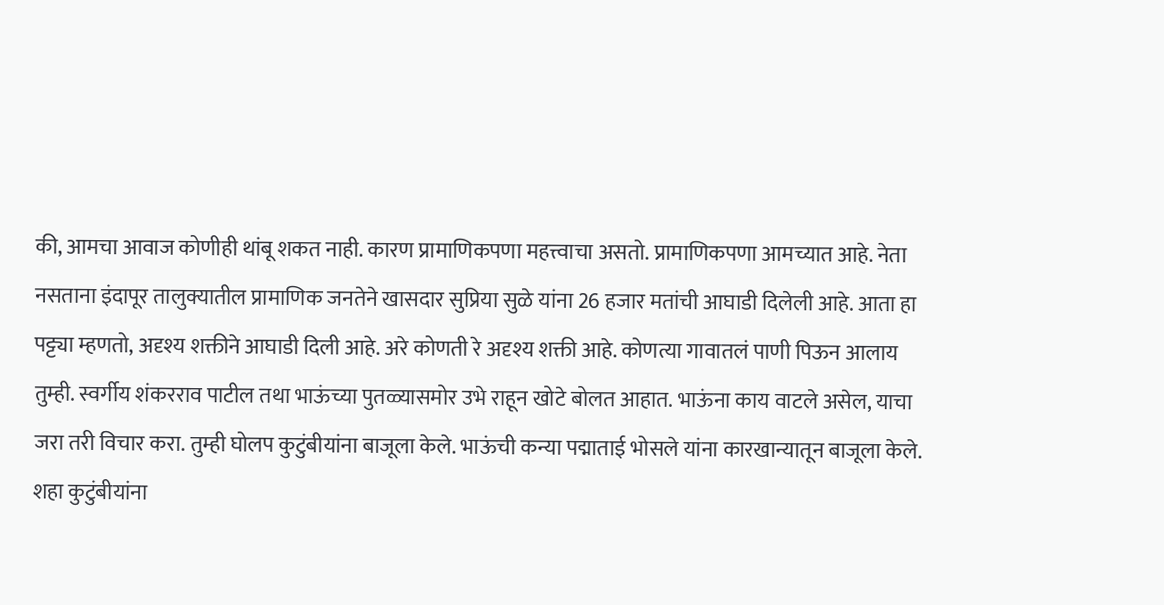की, आमचा आवाज कोणीही थांबू शकत नाही. कारण प्रामाणिकपणा महत्त्वाचा असतो. प्रामाणिकपणा आमच्यात आहे. नेता नसताना इंदापूर तालुक्यातील प्रामाणिक जनतेने खासदार सुप्रिया सुळे यांना 26 हजार मतांची आघाडी दिलेली आहे. आता हा पट्ट्या म्हणतो, अदृश्य शक्तीने आघाडी दिली आहे. अरे कोणती रे अदृश्य शक्ती आहे. कोणत्या गावातलं पाणी पिऊन आलाय तुम्ही. स्वर्गीय शंकरराव पाटील तथा भाऊंच्या पुतळ्यासमोर उभे राहून खोटे बोलत आहात. भाऊंना काय वाटले असेल, याचा जरा तरी विचार करा. तुम्ही घोलप कुटुंबीयांना बाजूला केले. भाऊंची कन्या पद्माताई भोसले यांना कारखान्यातून बाजूला केले. शहा कुटुंबीयांना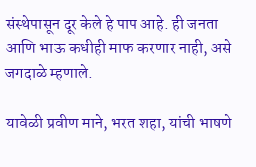संस्थेपासून दूर केले हे पाप आहे. ही जनता आणि भाऊ कधीही माफ करणार नाही, असे जगदाळे म्हणाले.

यावेळी प्रवीण माने, भरत शहा, यांची भाषणे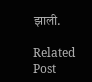झाली.

Related Post